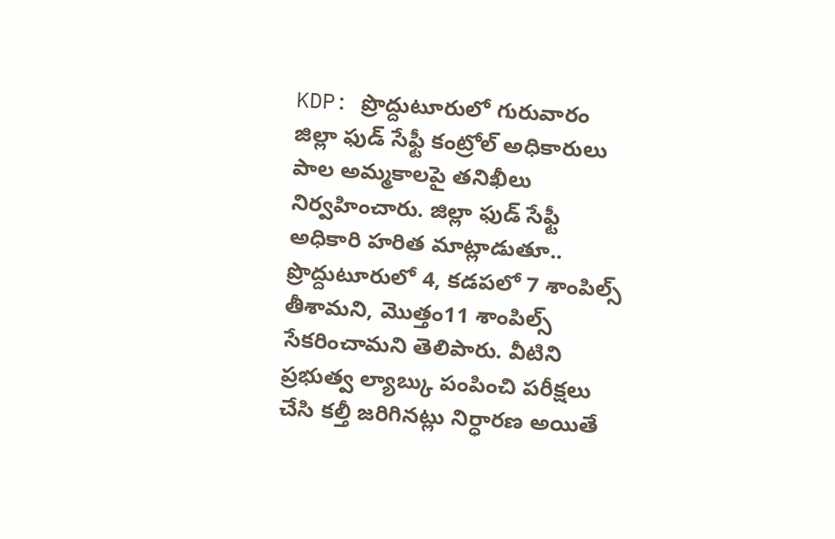KDP: ప్రొద్దుటూరులో గురువారం జిల్లా ఫుడ్ సేఫ్టీ కంట్రోల్ అధికారులు పాల అమ్మకాలపై తనిఖీలు నిర్వహించారు. జిల్లా ఫుడ్ సేఫ్టీ అధికారి హరిత మాట్లాడుతూ.. ప్రొద్దుటూరులో 4, కడపలో 7 శాంపిల్స్ తీశామని, మొత్తం11 శాంపిల్స్ సేకరించామని తెలిపారు. వీటిని ప్రభుత్వ ల్యాబ్కు పంపించి పరీక్షలు చేసి కల్తీ జరిగినట్లు నిర్ధారణ అయితే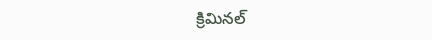క్రిమినల్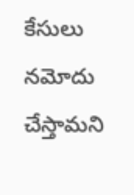కేసులు నమోదు చేస్తామని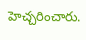హెచ్చరించారు.